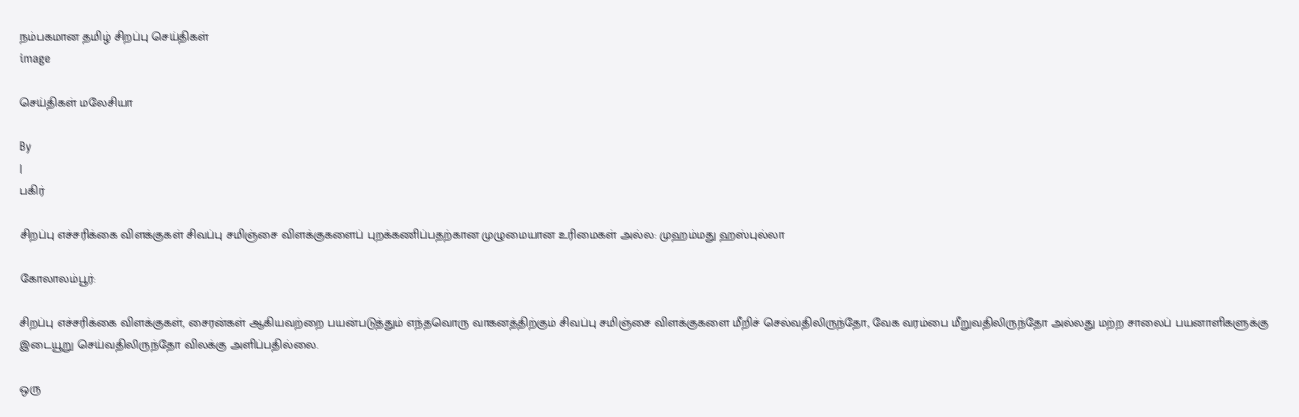நம்பகமான தமிழ் சிறப்பு செய்திகள்
image

செய்திகள் மலேசியா

By
|
பகிர்

சிறப்பு எச்சரிக்கை விளக்குகள் சிவப்பு சமிஞ்சை விளக்குகளைப் புறக்கணிப்பதற்கான முழுமையான உரிமைகள் அல்ல: முஹம்மது ஹஸ்புல்லா

கோலாலம்பூர்:

சிறப்பு எச்சரிக்கை விளக்குகள், சைரன்கள் ஆகியவற்றை பயன்படுத்தும் எந்தவொரு வாகனத்திற்கும் சிவப்பு சமிஞ்சை விளக்குகளை மீறிச் செல்வதிலிருந்தோ, வேக வரம்பை மீறுவதிலிருந்தோ அல்லது மற்ற சாலைப் பயனாளிகளுக்கு இடையூறு செய்வதிலிருந்தோ விலக்கு அளிப்பதில்லை.

ஒரு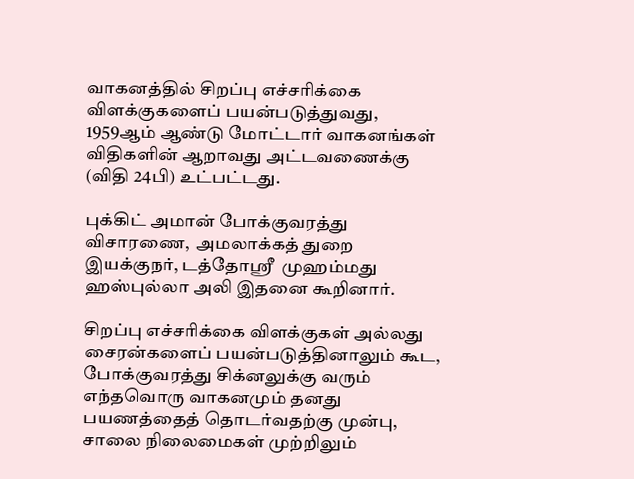வாகனத்தில் சிறப்பு எச்சரிக்கை விளக்குகளைப் பயன்படுத்துவது, 1959ஆம் ஆண்டு மோட்டார் வாகனங்கள் விதிகளின் ஆறாவது அட்டவணைக்கு (விதி 24பி) உட்பட்டது.

புக்கிட் அமான் போக்குவரத்து விசாரணை,  அமலாக்கத் துறை இயக்குநர், டத்தோஶ்ரீ  முஹம்மது ஹஸ்புல்லா அலி இதனை கூறினார்.

சிறப்பு எச்சரிக்கை விளக்குகள் அல்லது சைரன்களைப் பயன்படுத்தினாலும் கூட, போக்குவரத்து சிக்னலுக்கு வரும் எந்தவொரு வாகனமும் தனது பயணத்தைத் தொடர்வதற்கு முன்பு, சாலை நிலைமைகள் முற்றிலும்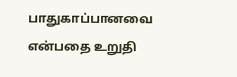பாதுகாப்பானவை என்பதை உறுதி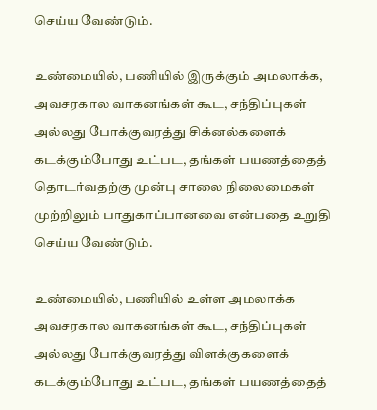செய்ய வேண்டும்.

உண்மையில், பணியில் இருக்கும் அமலாக்க, அவசரகால வாகனங்கள் கூட, சந்திப்புகள் அல்லது போக்குவரத்து சிக்னல்களைக் கடக்கும்போது உட்பட, தங்கள் பயணத்தைத் தொடர்வதற்கு முன்பு சாலை நிலைமைகள் முற்றிலும் பாதுகாப்பானவை என்பதை உறுதி செய்ய வேண்டும்.

உண்மையில், பணியில் உள்ள அமலாக்க அவசரகால வாகனங்கள் கூட, சந்திப்புகள் அல்லது போக்குவரத்து விளக்குகளைக் கடக்கும்போது உட்பட, தங்கள் பயணத்தைத்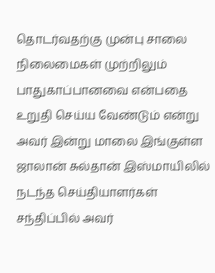தொடர்வதற்கு முன்பு சாலை நிலைமைகள் முற்றிலும் பாதுகாப்பானவை என்பதை உறுதி செய்ய வேண்டும் என்று அவர் இன்று மாலை இங்குள்ள ஜாலான் சுல்தான் இஸ்மாயிலில் நடந்த செய்தியாளர்கள் சந்திப்பில் அவர்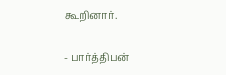கூறினார்.

- பார்த்திபன்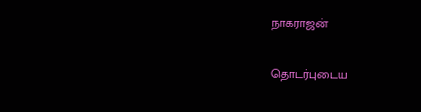நாகராஜன்

தொடர்புடைய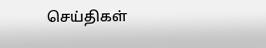செய்திகள்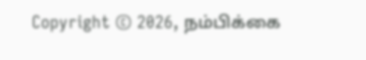Copyright © 2026, நம்பிக்கை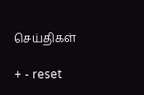செய்திகள்

+ - reset